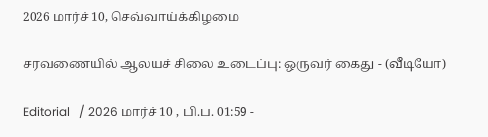2026 மார்ச் 10, செவ்வாய்க்கிழமை

சரவணையில் ஆலயச் சிலை உடைப்பு: ஒருவர் கைது - (வீடியோ)

Editorial   / 2026 மார்ச் 10 , பி.ப. 01:59 -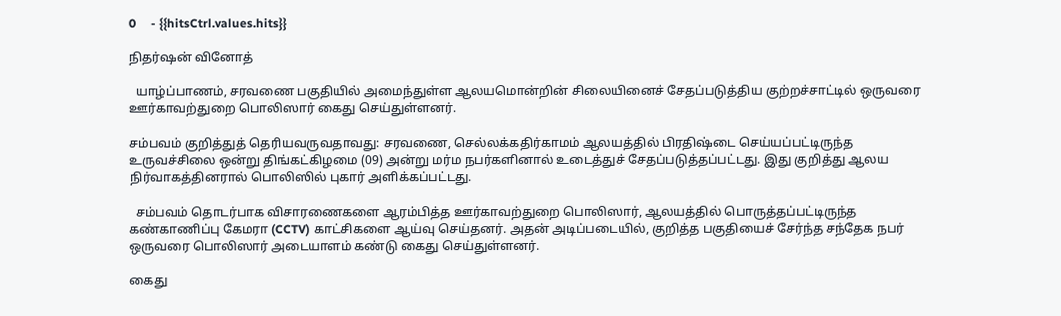0     - {{hitsCtrl.values.hits}}

நிதர்ஷன் வினோத்

  யாழ்ப்பாணம், சரவணை பகுதியில் அமைந்துள்ள ஆலயமொன்றின் சிலையினைச் சேதப்படுத்திய குற்றச்சாட்டில் ஒருவரை ஊர்காவற்துறை பொலிஸார் கைது செய்துள்ளனர்.

சம்பவம் குறித்துத் தெரியவருவதாவது: சரவணை, செல்லக்கதிர்காமம் ஆலயத்தில் பிரதிஷ்டை செய்யப்பட்டிருந்த உருவச்சிலை ஒன்று திங்கட்கிழமை (09) அன்று மர்ம நபர்களினால் உடைத்துச் சேதப்படுத்தப்பட்டது. இது குறித்து ஆலய நிர்வாகத்தினரால் பொலிஸில் புகார் அளிக்கப்பட்டது.

  சம்பவம் தொடர்பாக விசாரணைகளை ஆரம்பித்த ஊர்காவற்துறை பொலிஸார், ஆலயத்தில் பொருத்தப்பட்டிருந்த கண்காணிப்பு கேமரா (CCTV) காட்சிகளை ஆய்வு செய்தனர். அதன் அடிப்படையில், குறித்த பகுதியைச் சேர்ந்த சந்தேக நபர் ஒருவரை பொலிஸார் அடையாளம் கண்டு கைது செய்துள்ளனர்.

கைது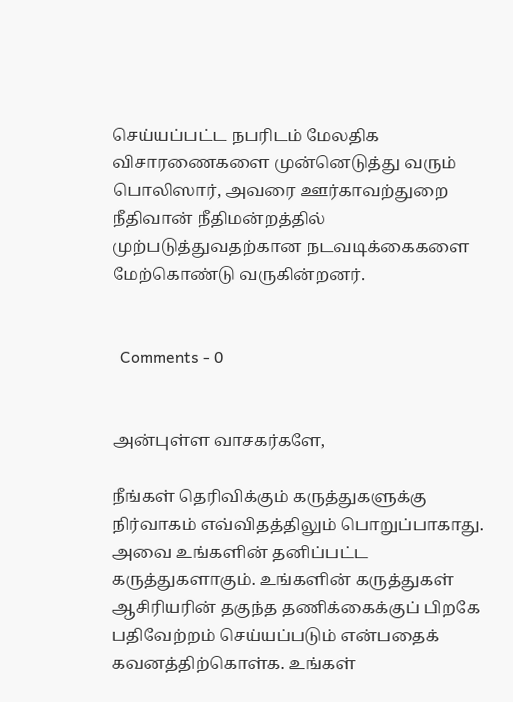செய்யப்பட்ட நபரிடம் மேலதிக விசாரணைகளை முன்னெடுத்து வரும் பொலிஸார், அவரை ஊர்காவற்துறை நீதிவான் நீதிமன்றத்தில் முற்படுத்துவதற்கான நடவடிக்கைகளை மேற்கொண்டு வருகின்றனர்.


  Comments - 0


அன்புள்ள வாசகர்களே,

நீங்கள் தெரிவிக்கும் கருத்துகளுக்கு நிர்வாகம் எவ்விதத்திலும் பொறுப்பாகாது. அவை உங்களின் தனிப்பட்ட கருத்துகளாகும். உங்களின் கருத்துகள் ஆசிரியரின் தகுந்த தணிக்கைக்குப் பிறகே பதிவேற்றம் செய்யப்படும் என்பதைக் கவனத்திற்கொள்க. உங்கள்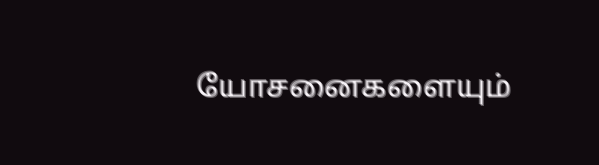யோசனைகளையும்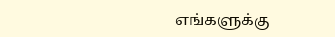எங்களுக்கு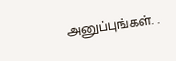அனுப்புங்கள். .